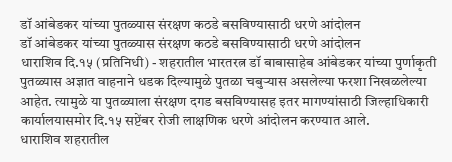डॉ आंबेडकर यांच्या पुतळ्यास संरक्षण कठडे बसविण्यासाठी धरणे आंदोलन
डॉ आंबेडकर यांच्या पुतळ्यास संरक्षण कठडे बसविण्यासाठी धरणे आंदोलन
धाराशिव दि.१५ (प्रतिनिधी) - शहरातील भारतरत्न डॉ बाबासाहेब आंबेडकर यांच्या पुर्णाकृती पुतळ्यास अज्ञात वाहनाने धडक दिल्यामुळे पुतळा चबुऱ्यास असलेल्या फरशा निखळलेल्या आहेत. त्यामुळे या पुतळ्याला संरक्षण दगड बसविण्यासह इतर मागण्यांसाठी जिल्हाधिकारी कार्यालयासमोर दि.१५ सप्टेंबर रोजी लाक्षणिक धरणे आंदोलन करण्यात आले.
धाराशिव शहरातील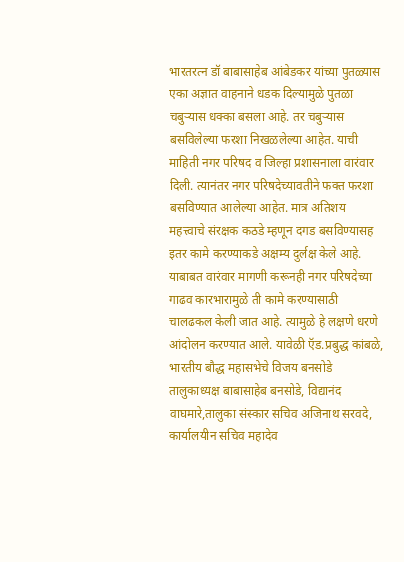भारतरत्न डॉ बाबासाहेब आंबेडकर यांच्या पुतळ्यास एका अज्ञात वाहनाने धडक दिल्यामुळे पुतळा चबुऱ्यास धक्का बसला आहे. तर चबुऱ्यास बसविलेल्या फरशा निखळलेल्या आहेत. याची माहिती नगर परिषद व जिल्हा प्रशासनाला वारंवार दिली. त्यानंतर नगर परिषदेच्यावतीने फक्त फरशा बसविण्यात आलेल्या आहेत. मात्र अतिशय महत्त्वाचे संरक्षक कठडे म्हणून दगड बसविण्यासह इतर कामे करण्याकडे अक्षम्य दुर्लक्ष केले आहे. याबाबत वारंवार मागणी करूनही नगर परिषदेच्या गाढव कारभारामुळे ती कामे करण्यासाठी चालढकल केली जात आहे. त्यामुळे हे लक्षणे धरणे आंदोलन करण्यात आले. यावेळी ऍड.प्रबुद्ध कांबळे, भारतीय बौद्ध महासभेचे विजय बनसोडे तालुकाध्यक्ष बाबासाहेब बनसोडे, विद्यानंद वाघमारे,तालुका संस्कार सचिव अजिनाथ सरवदे, कार्यालयीन सचिव महादेव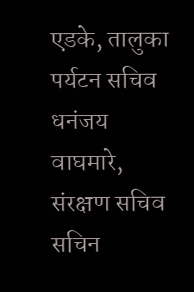एडके, तालुका पर्यटन सचिव धनंजय वाघमारे, संरक्षण सचिव सचिन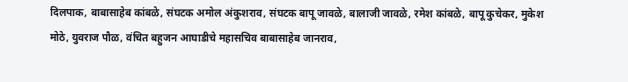दिलपाक, बाबासाहेब कांबळे, संघटक अमोल अंकुशराव, संघटक बापू जावळे, बालाजी जावळे, रमेश कांबळे, बापू कुचेकर, मुकेश मोठे, युवराज पौळ, वंचित बहुजन आघाडीचे महासचिव बाबासाहेब जानराव,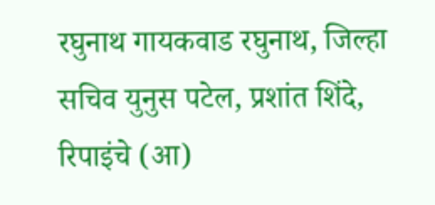रघुनाथ गायकवाड रघुनाथ, जिल्हा सचिव युनुस पटेल, प्रशांत शिंदे, रिपाइंचे (आ)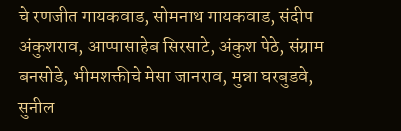चे रणजीत गायकवाड, सोमनाथ गायकवाड, संदीप अंकुशराव, आप्पासाहेब सिरसाटे, अंकुश पेठे, संग्राम बनसोडे, भीमशक्तीचे मेसा जानराव, मुन्ना घरबुडवे, सुनील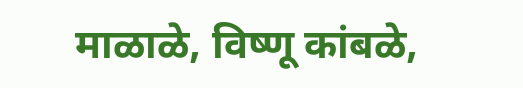माळाळे, विष्णू कांबळे,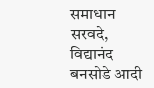समाधान सरवदे, विद्यानंद बनसोडे आदी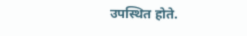उपस्थित होते.